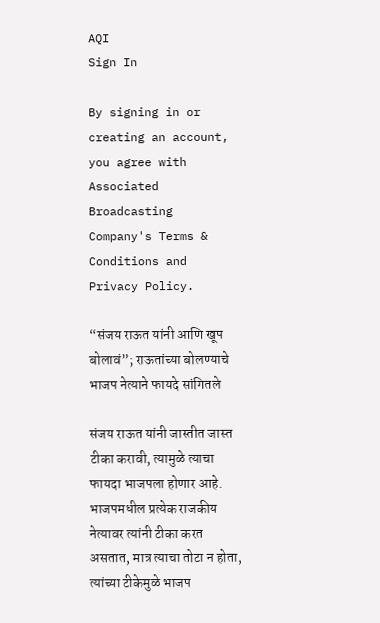AQI
Sign In

By signing in or creating an account, you agree with Associated Broadcasting Company's Terms & Conditions and Privacy Policy.

“संजय राऊत यांनी आणि खूप बोलावं”; राऊतांच्या बोलण्याचे भाजप नेत्याने फायदे सांगितले

संजय राऊत यांनी जास्तीत जास्त टीका करावी, त्यामुळे त्याचा फायदा भाजपला होणार आहे. भाजपमधील प्रत्येक राजकीय नेत्यावर त्यांनी टीका करत असतात, मात्र त्याचा तोटा न होता, त्यांच्या टीकेमुळे भाजप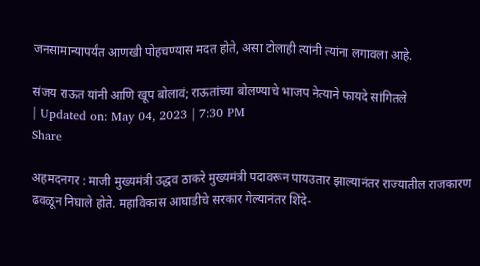जनसामान्यापर्यंत आणखी पोहचण्यास मदत होते, असा टोलाही त्यांनी त्यांना लगावला आहे.

संजय राऊत यांनी आणि खूप बोलावं; राऊतांच्या बोलण्याचे भाजप नेत्याने फायदे सांगितले
| Updated on: May 04, 2023 | 7:30 PM
Share

अहमदनगर : माजी मुख्यमंत्री उद्धव ठाकरे मुख्यमंत्री पदावरून पायउतार झाल्यानंतर राज्यातील राजकारण ढवळून निघाले होते. महाविकास आघाडीचे सरकार गेल्यानंतर शिंदे-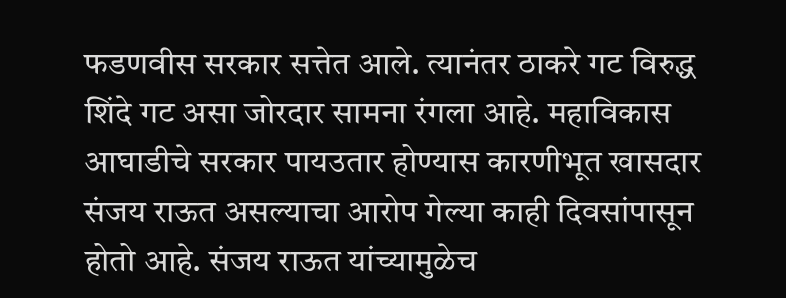फडणवीस सरकार सत्तेत आले. त्यानंतर ठाकरे गट विरुद्ध शिंदे गट असा जोरदार सामना रंगला आहे. महाविकास आघाडीचे सरकार पायउतार होण्यास कारणीभूत खासदार संजय राऊत असल्याचा आरोप गेल्या काही दिवसांपासून होतो आहे. संजय राऊत यांच्यामुळेच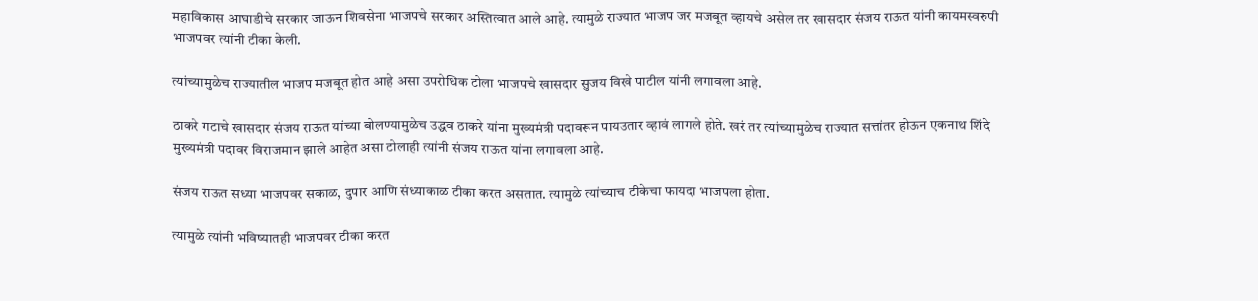महाविकास आघाडीचे सरकार जाऊन शिवसेना भाजपचे सरकार अस्तित्वात आले आहे. त्यामुळे राज्यात भाजप जर मजबूत व्हायचे असेल तर खासदार संजय राऊत यांनी कायमस्वरुपी भाजपवर त्यांनी टीका केली.

त्यांच्यामुळेच राज्यातील भाजप मजबूत होत आहे असा उपरोधिक टोला भाजपचे खासदार सुजय विखे पाटील यांनी लगावला आहे.

ठाकरे गटाचे खासदार संजय राऊत यांच्या बोलण्यामुळेच उद्धव ठाकरे यांना मुख्यमंत्री पदावरून पायउतार व्हावं लागले होते. खरं तर त्यांच्यामुळेच राज्यात सत्तांतर होऊन एकनाथ शिंदे मुख्यमंत्री पदावर विराजमान झाले आहेत असा टोलाही त्यांनी संजय राऊत यांना लगावला आहे.

संजय राऊत सध्या भाजपवर सकाळ, दुपार आणि संध्याकाळ टीका करत असतात. त्यामुळे त्यांच्याच टीकेचा फायदा भाजपला होता.

त्यामुळे त्यांनी भविष्यातही भाजपवर टीका करत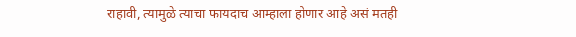राहावी, त्यामुळे त्याचा फायदाच आम्हाला होणार आहे असं मतही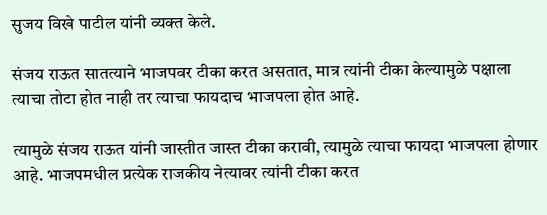सुजय विखे पाटील यांनी व्यक्त केले.

संजय राऊत सातत्याने भाजपवर टीका करत असतात, मात्र त्यांनी टीका केल्यामुळे पक्षाला त्याचा तोटा होत नाही तर त्याचा फायदाच भाजपला होत आहे.

त्यामुळे संजय राऊत यांनी जास्तीत जास्त टीका करावी, त्यामुळे त्याचा फायदा भाजपला होणार आहे. भाजपमधील प्रत्येक राजकीय नेत्यावर त्यांनी टीका करत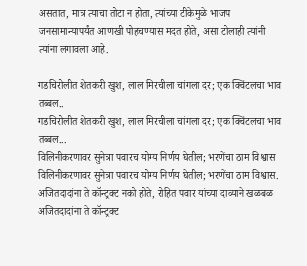असतात, मात्र त्याचा तोटा न होता, त्यांच्या टीकेमुळे भाजप जनसामान्यापर्यंत आणखी पोहचण्यास मदत होते, असा टोलाही त्यांनी त्यांना लगावला आहे.

गडचिरोलीत शेतकरी खुश, लाल मिरचीला चांगला दर; एक क्विंटलचा भाव तब्बल..
गडचिरोलीत शेतकरी खुश, लाल मिरचीला चांगला दर; एक क्विंटलचा भाव तब्बल...
विलिनीकरणावर सुनेत्रा पवारच योग्य निर्णय घेतील; भरणेंचा ठाम विश्वास
विलिनीकरणावर सुनेत्रा पवारच योग्य निर्णय घेतील; भरणेंचा ठाम विश्वास.
अजितदादांना ते कॉन्ट्रक्ट नको होते, रोहित पवार यांच्या दाव्याने खळबळ
अजितदादांना ते कॉन्ट्रक्ट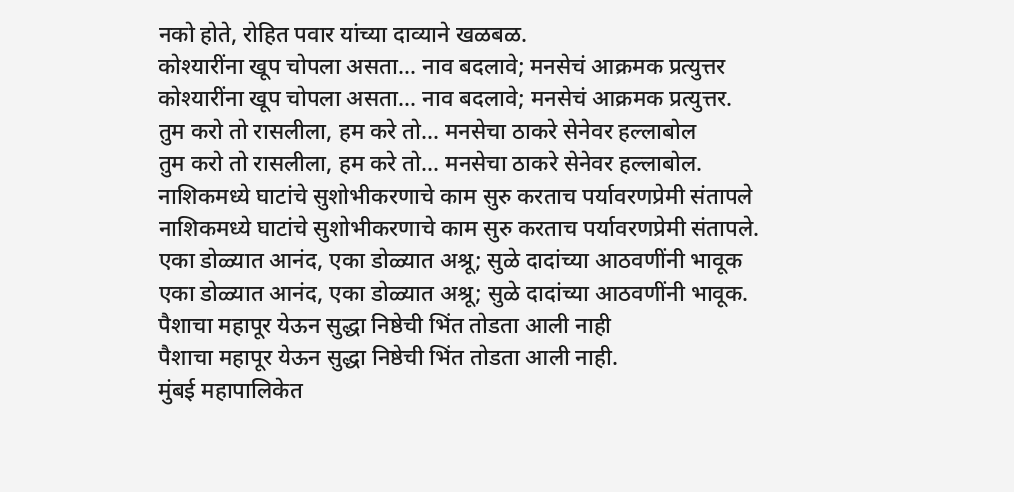नको होते, रोहित पवार यांच्या दाव्याने खळबळ.
कोश्यारींना खूप चोपला असता... नाव बदलावे; मनसेचं आक्रमक प्रत्युत्तर
कोश्यारींना खूप चोपला असता... नाव बदलावे; मनसेचं आक्रमक प्रत्युत्तर.
तुम करो तो रासलीला, हम करे तो... मनसेचा ठाकरे सेनेवर हल्लाबोल
तुम करो तो रासलीला, हम करे तो... मनसेचा ठाकरे सेनेवर हल्लाबोल.
नाशिकमध्ये घाटांचे सुशोभीकरणाचे काम सुरु करताच पर्यावरणप्रेमी संतापले
नाशिकमध्ये घाटांचे सुशोभीकरणाचे काम सुरु करताच पर्यावरणप्रेमी संतापले.
एका डोळ्यात आनंद, एका डोळ्यात अश्रू; सुळे दादांच्या आठवणींनी भावूक
एका डोळ्यात आनंद, एका डोळ्यात अश्रू; सुळे दादांच्या आठवणींनी भावूक.
पैशाचा महापूर येऊन सुद्धा निष्ठेची भिंत तोडता आली नाही
पैशाचा महापूर येऊन सुद्धा निष्ठेची भिंत तोडता आली नाही.
मुंबई महापालिकेत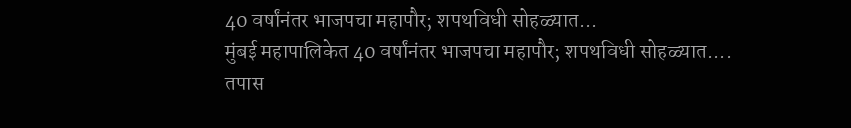40 वर्षांनंतर भाजपचा महापौर; शपथविधी सोहळ्यात...
मुंबई महापालिकेत 40 वर्षांनंतर भाजपचा महापौर; शपथविधी सोहळ्यात....
तपास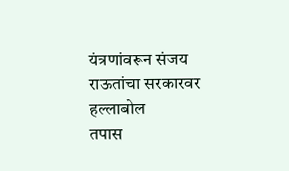यंत्रणांवरून संजय राऊतांचा सरकारवर हल्लाबोल
तपास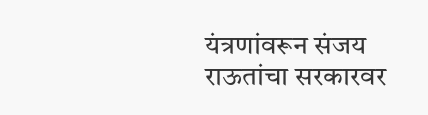यंत्रणांवरून संजय राऊतांचा सरकारवर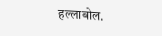हल्लाबोल.